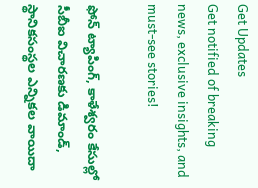Get Updates
Get notified of breaking news, exclusive insights, and must-see stories!

ఫోన్ ట్యాపింగ్, కాళేశ్వరం కేసుల్లో సీబీఐ విచారణకు డిమాండ్, స్థానికసంస్థల ఎన్నికల వాయిదా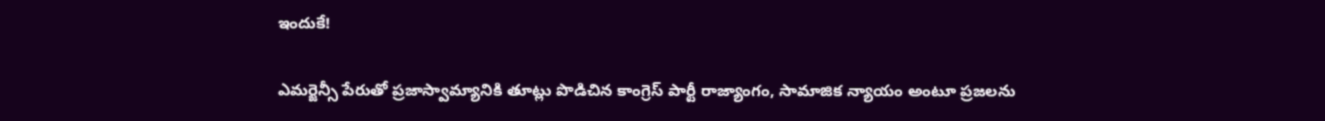ఇందుకే!

ఎమర్జెన్సీ పేరుతో ప్రజాస్వామ్యానికి తూట్లు పొడిచిన కాంగ్రెస్ పార్టీ రాజ్యాంగం, సామాజిక న్యాయం అంటూ ప్రజలను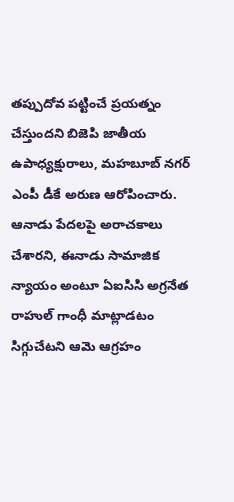తప్పుదోవ పట్టించే ప్రయత్నం చేస్తుందని బిజెపి జాతీయ ఉపాధ్యక్షురాలు, మహబూబ్ నగర్ ఎంపీ డీకే అరుణ ఆరోపించారు. ఆనాడు పేదలపై అరాచకాలు చేశారని, ఈనాడు సామాజిక న్యాయం అంటూ ఏఐసిసి అగ్రనేత రాహుల్ గాంధీ మాట్లాడటం సిగ్గుచేటని ఆమె ఆగ్రహం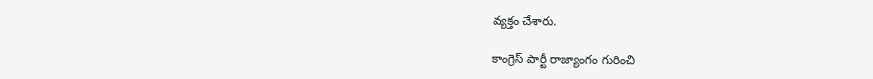వ్యక్తం చేశారు.

కాంగ్రెస్ పార్టీ రాజ్యాంగం గురించి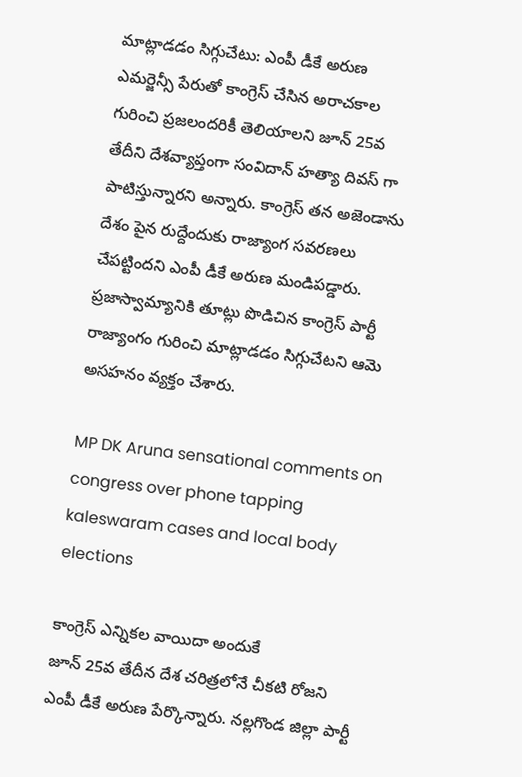మాట్లాడడం సిగ్గుచేటు: ఎంపీ డీకే అరుణ
ఎమర్జెన్సీ పేరుతో కాంగ్రెస్ చేసిన అరాచకాల గురించి ప్రజలందరికీ తెలియాలని జూన్ 25వ తేదీని దేశవ్యాప్తంగా సంవిదాన్ హత్యా దివస్ గా పాటిస్తున్నారని అన్నారు. కాంగ్రెస్ తన అజెండాను దేశం పైన రుద్దేందుకు రాజ్యాంగ సవరణలు చేపట్టిందని ఎంపీ డీకే అరుణ మండిపడ్డారు. ప్రజాస్వామ్యానికి తూట్లు పొడిచిన కాంగ్రెస్ పార్టీ రాజ్యాంగం గురించి మాట్లాడడం సిగ్గుచేటని ఆమె అసహనం వ్యక్తం చేశారు.

MP DK Aruna sensational comments on congress over phone tapping kaleswaram cases and local body elections

కాంగ్రెస్ ఎన్నికల వాయిదా అందుకే
జూన్ 25వ తేదీన దేశ చరిత్రలోనే చీకటి రోజని ఎంపీ డీకే అరుణ పేర్కొన్నారు. నల్లగొండ జిల్లా పార్టీ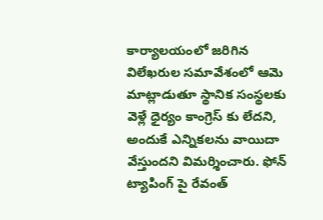కార్యాలయంలో జరిగిన విలేఖరుల సమావేశంలో ఆమె మాట్లాడుతూ స్థానిక సంస్థలకు వెళ్లే ధైర్యం కాంగ్రెస్ కు లేదని, అందుకే ఎన్నికలను వాయిదా వేస్తుందని విమర్శించారు. ఫోన్ ట్యాపింగ్ పై రేవంత్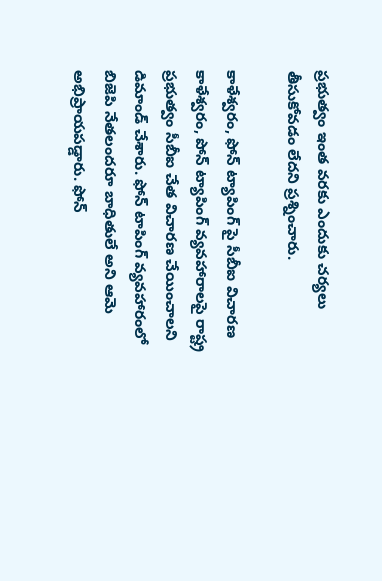ప్రభుత్వం ఇంత వరకు ఎందుకు చర్యలు తీసుకోవడం లేదని ప్రశ్నించారు.

కాళేశ్వరం, ఫోన్ ట్యాపింగ్ పై సీబీఐ విచారణ
కాళేశ్వరం, పోన్ ట్యాపింగ్ వ్యవహారాలపై రాష్ట్ర ప్రభుత్వం సీబీఐ చేత విచారణ చేయించాలని డిమాండ్ చేశారు. ఫోన్ టాపింగ్ వ్యవహారంలో బిజెపి నేతలందరూ బాధితులే అని ఆమె అభిప్రాయపడ్డారు. ఫోన్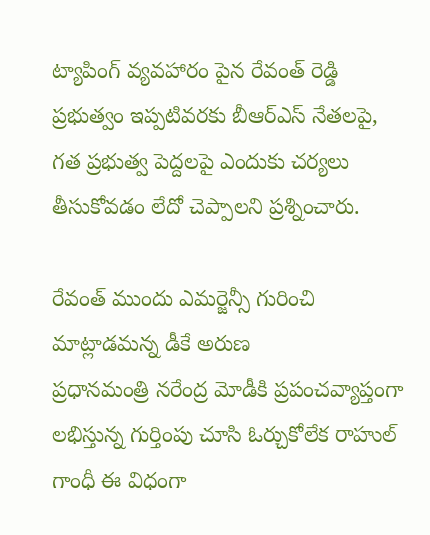ట్యాపింగ్ వ్యవహారం పైన రేవంత్ రెడ్డి ప్రభుత్వం ఇప్పటివరకు బీఆర్ఎస్ నేతలపై, గత ప్రభుత్వ పెద్దలపై ఎందుకు చర్యలు తీసుకోవడం లేదో చెప్పాలని ప్రశ్నించారు.

రేవంత్ ముందు ఎమర్జెన్సీ గురించి మాట్లాడమన్న డీకే అరుణ
ప్రధానమంత్రి నరేంద్ర మోడీకి ప్రపంచవ్యాప్తంగా లభిస్తున్న గుర్తింపు చూసి ఓర్చుకోలేక రాహుల్ గాంధీ ఈ విధంగా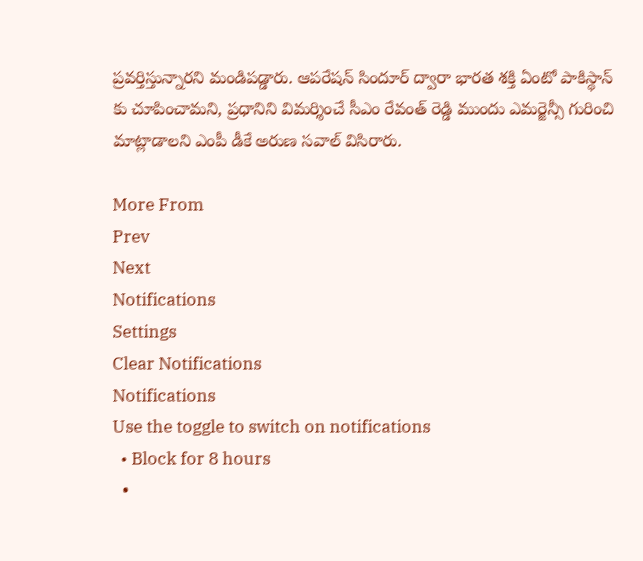ప్రవర్తిస్తున్నారని మండిపడ్డారు. ఆపరేషన్ సిందూర్ ద్వారా భారత శక్తి ఏంటో పాకిస్థాన్ కు చూపించామని, ప్రధానిని విమర్శించే సీఎం రేవంత్ రెడ్డి ముందు ఎమర్జెన్సీ గురించి మాట్లాడాలని ఎంపీ డీకే అరుణ సవాల్ విసిరారు.

More From
Prev
Next
Notifications
Settings
Clear Notifications
Notifications
Use the toggle to switch on notifications
  • Block for 8 hours
  •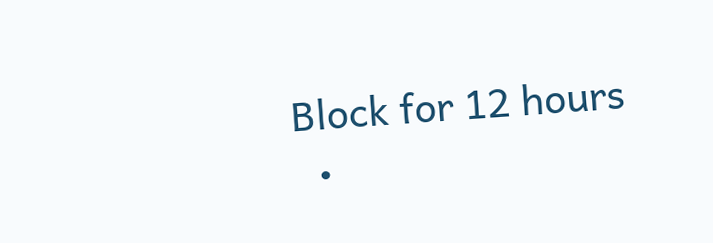Block for 12 hours
  •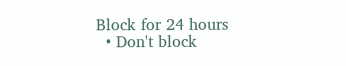Block for 24 hours
  • Don't block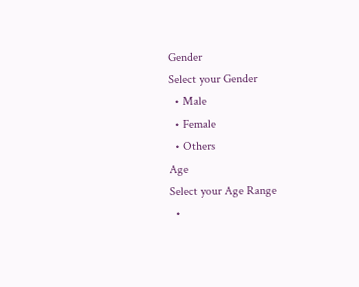Gender
Select your Gender
  • Male
  • Female
  • Others
Age
Select your Age Range
  •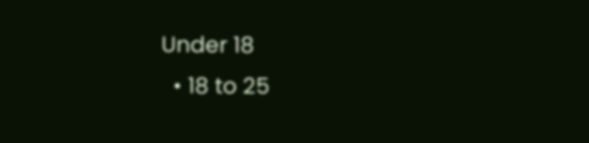Under 18
  • 18 to 25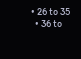• 26 to 35
  • 36 to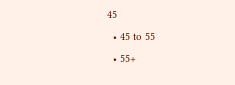45
  • 45 to 55
  • 55+